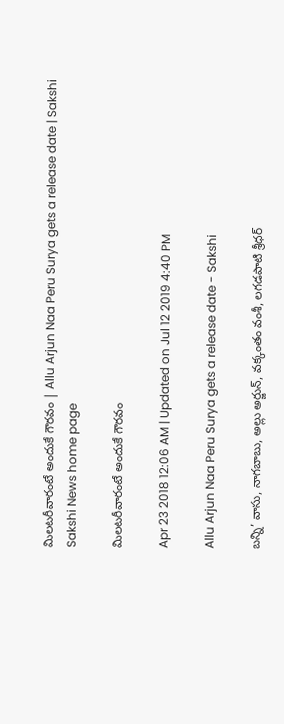మిలటరీవారంటే అందుకే గౌరవం | Allu Arjun Naa Peru Surya gets a release date | Sakshi
Sakshi News home page

మిలటరీవారంటే అందుకే గౌరవం

Apr 23 2018 12:06 AM | Updated on Jul 12 2019 4:40 PM

Allu Arjun Naa Peru Surya gets a release date - Sakshi

బన్ని’ వాసు, నాగబాబు, అల్లు అర్జున్, వక్కంతం వంశీ, లగడపాటి శ్రీధర్‌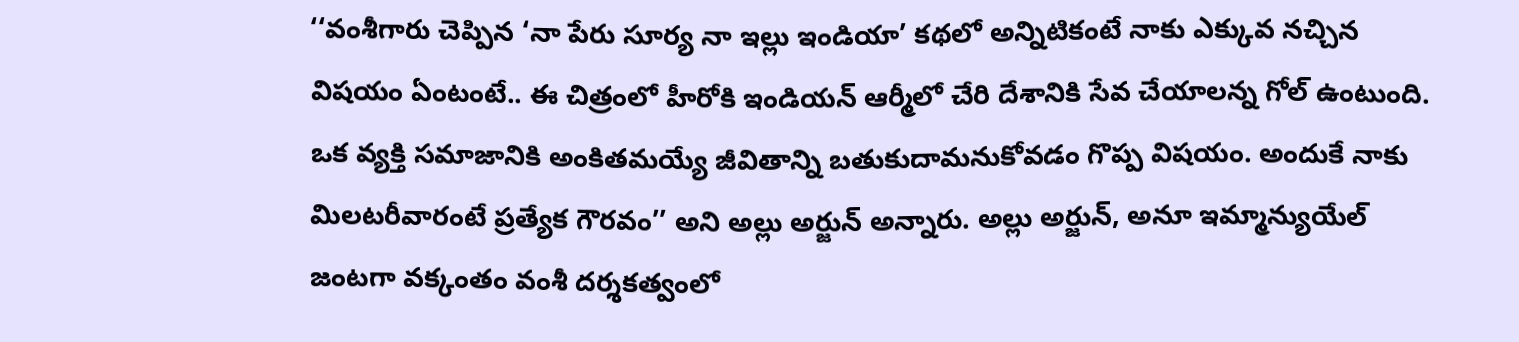‘‘వంశీగారు చెప్పిన ‘నా పేరు సూర్య నా ఇల్లు ఇండియా’ కథలో అన్నిటికంటే నాకు ఎక్కువ నచ్చిన విషయం ఏంటంటే.. ఈ చిత్రంలో హీరోకి ఇండియన్‌ ఆర్మీలో చేరి దేశానికి సేవ చేయాలన్న గోల్‌ ఉంటుంది. ఒక వ్యక్తి సమాజానికి అంకితమయ్యే జీవితాన్ని బతుకుదామనుకోవడం గొప్ప విషయం. అందుకే నాకు మిలటరీవారంటే ప్రత్యేక గౌరవం’’ అని అల్లు అర్జున్‌ అన్నారు. అల్లు అర్జున్, అనూ ఇమ్మాన్యుయేల్‌ జంటగా వక్కంతం వంశీ దర్శకత్వంలో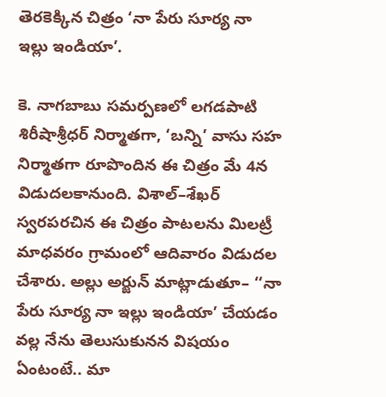తెరకెక్కిన చిత్రం ‘నా పేరు సూర్య నా ఇల్లు ఇండియా’.

కె. నాగబాబు సమర్పణలో లగడపాటి శిరీషాశ్రీధర్‌ నిర్మాతగా, ‘బన్ని’ వాసు సహ నిర్మాతగా రూపొందిన ఈ చిత్రం మే 4న విడుదలకానుంది. విశాల్‌–శేఖర్‌ స్వరపరచిన ఈ చిత్రం పాటలను మిలట్రీ మాధవరం గ్రామంలో ఆదివారం విడుదల చేశారు. అల్లు అర్జున్‌ మాట్లాడుతూ– ‘‘నా పేరు సూర్య నా ఇల్లు ఇండియా’ చేయడం వల్ల నేను తెలుసుకునన విషయం ఏంటంటే.. మా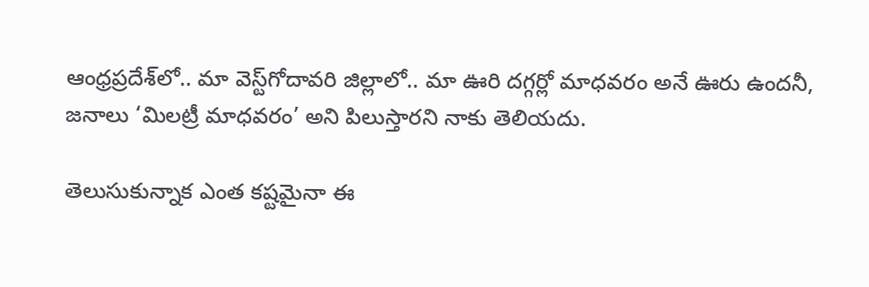ఆంధ్రప్రదేశ్‌లో.. మా వెస్ట్‌గోదావరి జిల్లాలో.. మా ఊరి దగ్గర్లో మాధవరం అనే ఊరు ఉందనీ, జనాలు ‘మిలట్రీ మాధవరం’ అని పిలుస్తారని నాకు తెలియదు.

తెలుసుకున్నాక ఎంత కష్టమైనా ఈ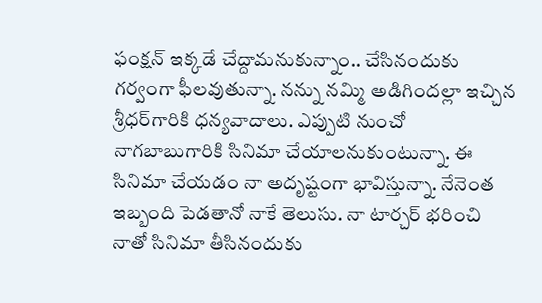ఫంక్షన్‌ ఇక్కడే చేద్దామనుకున్నాం.. చేసినందుకు గర్వంగా ఫీలవుతున్నా. నన్ను నమ్మి అడిగిందల్లా ఇచ్చిన శ్రీధర్‌గారికి ధన్యవాదాలు. ఎప్పుటి నుంచో నాగబాబుగారికి సినిమా చేయాలనుకుంటున్నా. ఈ సినిమా చేయడం నా అదృష్టంగా భావిస్తున్నా. నేనెంత ఇబ్బంది పెడతానో నాకే తెలుసు. నా టార్చర్‌ భరించి నాతో సినిమా తీసినందుకు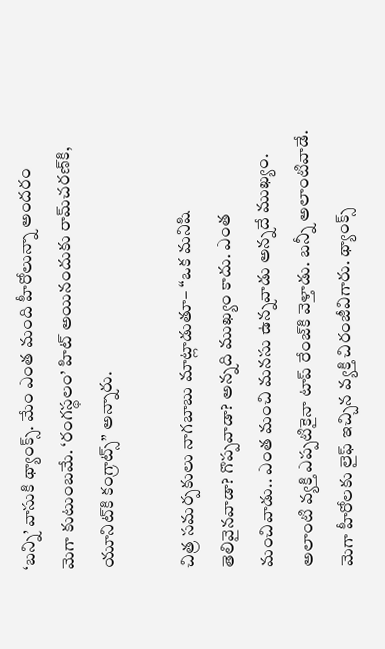‘బన్ని’ వాసుకి థ్యాంక్స్‌. మేం ఎంత మంది హీరోలున్నా అందరం మెగా కుటుంబమే. ‘రంగస్థలం’ హిట్‌ అయినందుకు రామ్‌చరణ్‌కి, యూనిట్‌కి కంగ్రాట్స్‌’’ అన్నారు.

చిత్ర సమర్పకులు నాగబాబు మాట్లాడుతూ– ‘‘ఒక మనిషి తెలివైనవాడా? గొప్పవాడా? అన్నది ముఖ్యం కాదు. ఎంత మంచివాడు.. ఎంత మంచి మనసు ఉన్నవాడు అన్నదే ముఖ్యం. అలాంటి వ్యక్తి ఎప్పటికైనా టాప్‌ రేంజ్‌కి వెళ్తాడు. బన్నీ అలాంటివాడే. మెగా హీరోలకు లైఫ్‌ ఇచ్చిన వ్యక్తి చిరంజీవిగారు. థ్యాంక్స్‌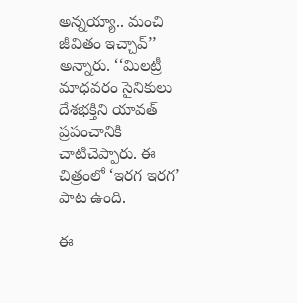అన్నయ్యా.. మంచి జీవితం ఇచ్చావ్‌’’ అన్నారు. ‘‘మిలట్రీ మాధవరం సైనికులు దేశభక్తిని యావత్‌ ప్రపంచానికి చాటిచెప్పారు. ఈ చిత్రంలో ‘ఇరగ ఇరగ’ పాట ఉంది.

ఈ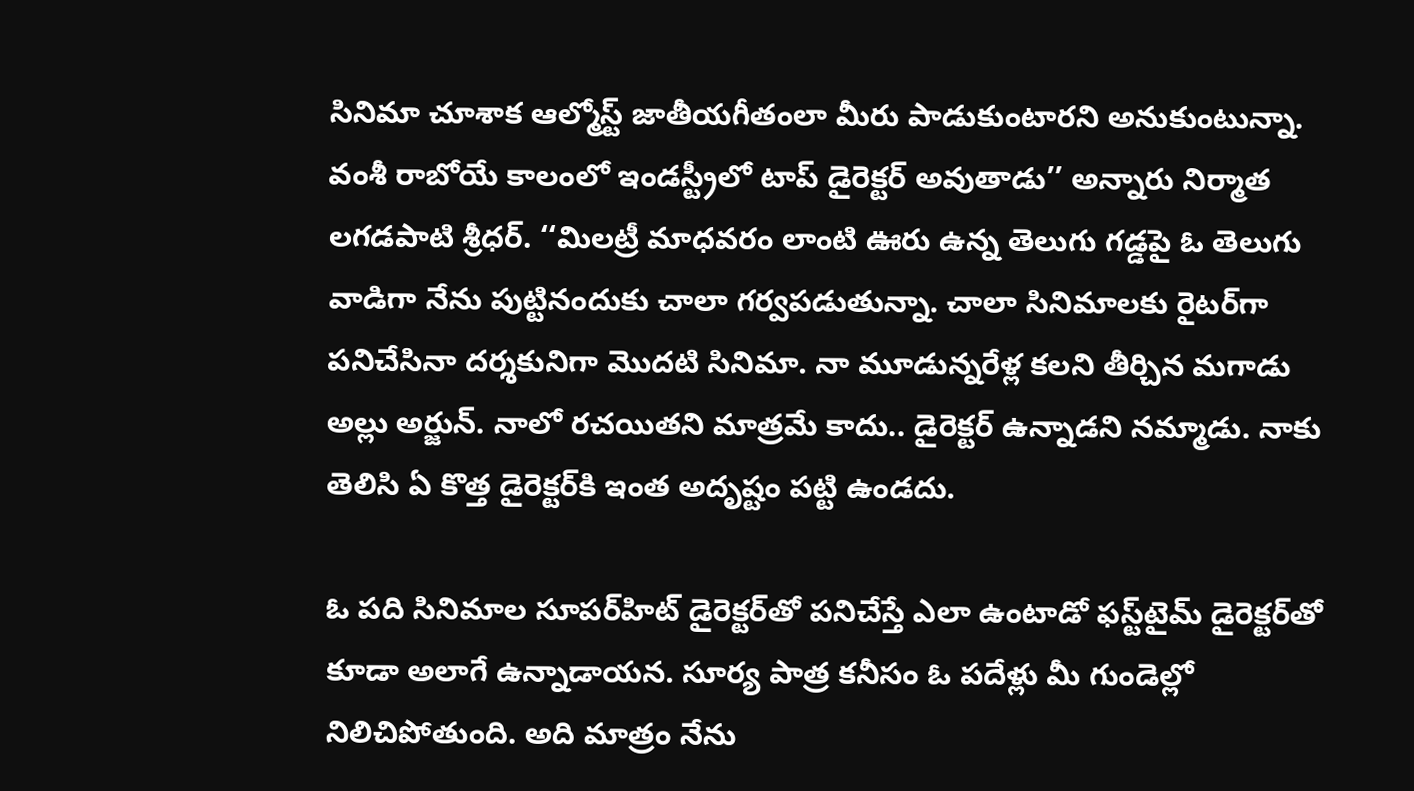సినిమా చూశాక ఆల్మోస్ట్‌ జాతీయగీతంలా మీరు పాడుకుంటారని అనుకుంటున్నా. వంశీ రాబోయే కాలంలో ఇండస్ట్రీలో టాప్‌ డైరెక్టర్‌ అవుతాడు’’ అన్నారు నిర్మాత లగడపాటి శ్రీధర్‌. ‘‘మిలట్రీ మాధవరం లాంటి ఊరు ఉన్న తెలుగు గడ్డపై ఓ తెలుగు వాడిగా నేను పుట్టినందుకు చాలా గర్వపడుతున్నా. చాలా సినిమాలకు రైటర్‌గా పనిచేసినా దర్శకునిగా మొదటి సినిమా. నా మూడున్నరేళ్ల కలని తీర్చిన మగాడు అల్లు అర్జున్‌. నాలో రచయితని మాత్రమే కాదు.. డైరెక్టర్‌ ఉన్నాడని నమ్మాడు. నాకు తెలిసి ఏ కొత్త డైరెక్టర్‌కి ఇంత అదృష్టం పట్టి ఉండదు.

ఓ పది సినిమాల సూపర్‌హిట్‌ డైరెక్టర్‌తో పనిచేస్తే ఎలా ఉంటాడో ఫస్ట్‌టైమ్‌ డైరెక్టర్‌తో కూడా అలాగే ఉన్నాడాయన. సూర్య పాత్ర కనీసం ఓ పదేళ్లు మీ గుండెల్లో నిలిచిపోతుంది. అది మాత్రం నేను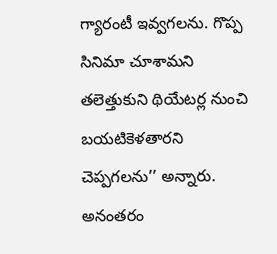గ్యారంటీ ఇవ్వగలను. గొప్ప సినిమా చూశామని తలెత్తుకుని థియేటర్ల నుంచి బయటికెళతారని చెప్పగలను’’ అన్నారు. అనంతరం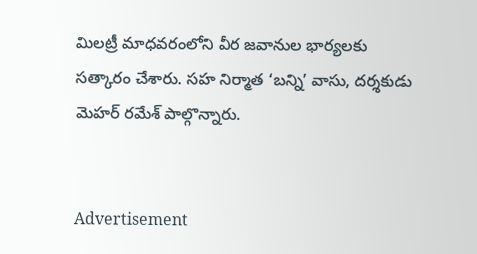మిలట్రీ మాధవరంలోని వీర జవానుల భార్యలకు సత్కారం చేశారు. సహ నిర్మాత ‘బన్ని’ వాసు, దర్శకుడు మెహర్‌ రమేశ్‌ పాల్గొన్నారు.


Advertisement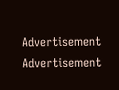Advertisement
Advertisement